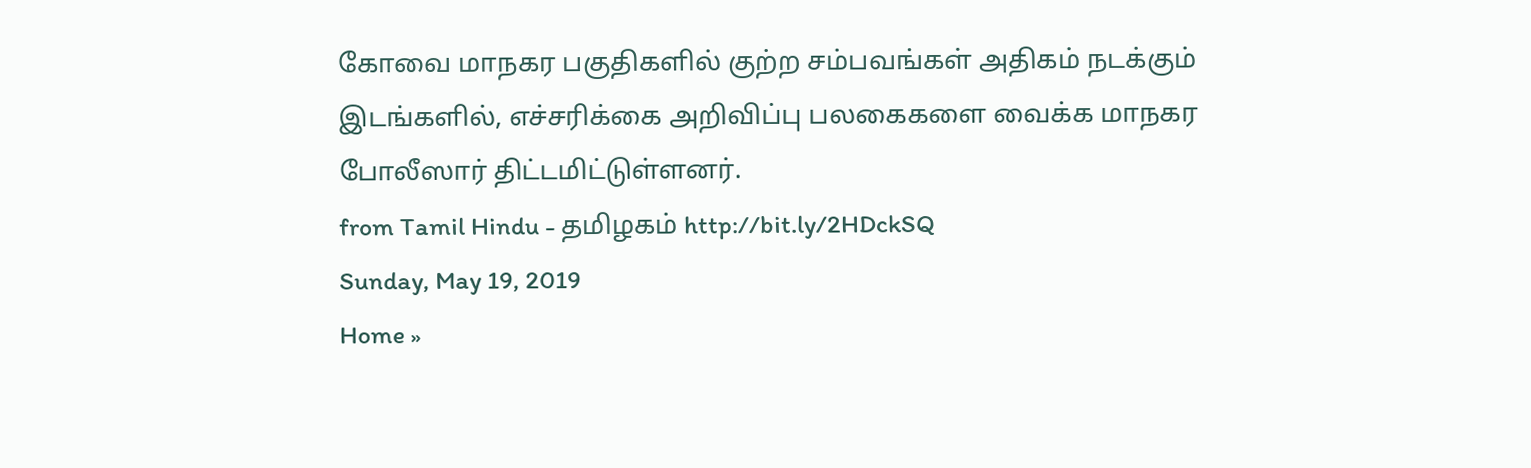கோவை மாநகர பகுதிகளில் குற்ற சம்பவங்கள் அதிகம் நடக்கும் இடங்களில், எச்சரிக்கை அறிவிப்பு பலகைகளை வைக்க மாநகர போலீஸார் திட்டமிட்டுள்ளனர்.
from Tamil Hindu - தமிழகம் http://bit.ly/2HDckSQ
Sunday, May 19, 2019
Home »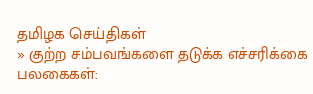தமிழக செய்திகள்
» குற்ற சம்பவங்களை தடுக்க எச்சரிக்கை பலகைகள்: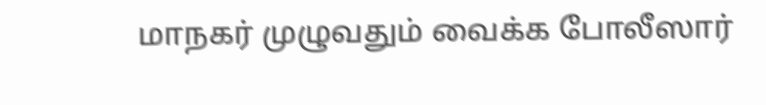மாநகர் முழுவதும் வைக்க போலீஸார்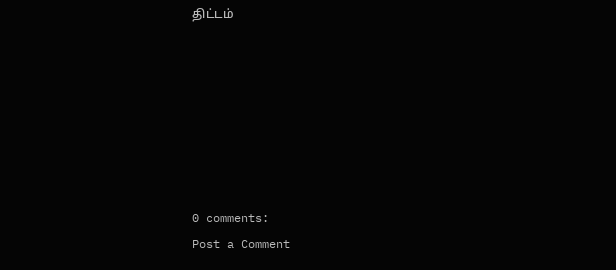திட்டம்







0 comments:
Post a Comment